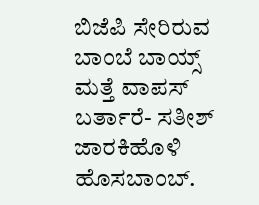ಬಿಜೆಪಿ ಸೇರಿರುವ ಬಾಂಬೆ ಬಾಯ್ಸ್ ಮತ್ತೆ ವಾಪಸ್ ಬರ್ತಾರೆ- ಸತೀಶ್ ಜಾರಕಿಹೊಳಿ ಹೊಸಬಾಂಬ್.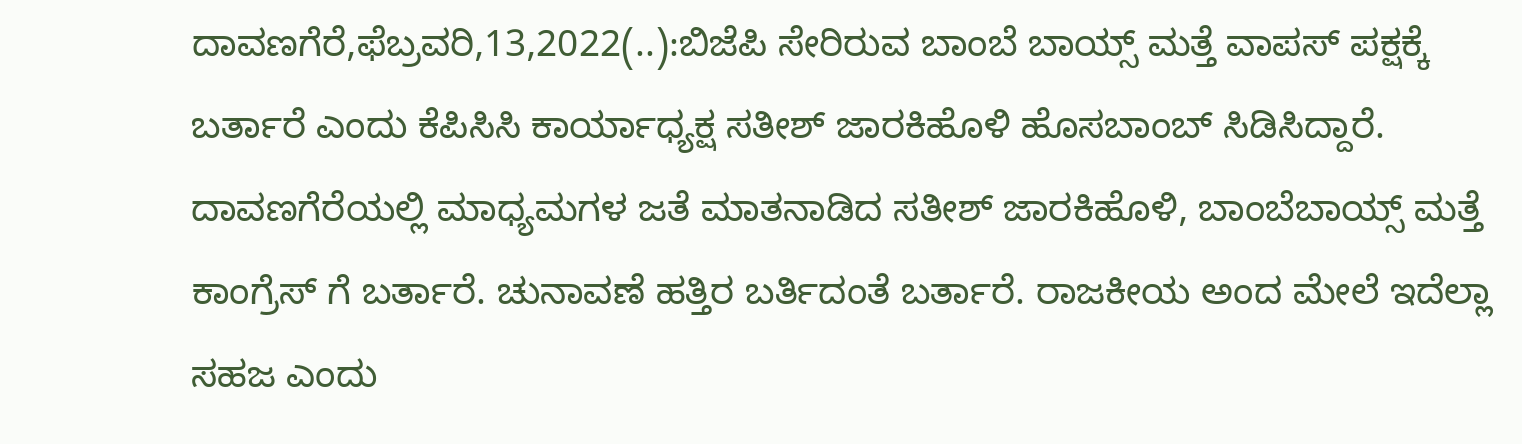ದಾವಣಗೆರೆ,ಫೆಬ್ರವರಿ,13,2022(..):ಬಿಜೆಪಿ ಸೇರಿರುವ ಬಾಂಬೆ ಬಾಯ್ಸ್ ಮತ್ತೆ ವಾಪಸ್ ಪಕ್ಷಕ್ಕೆ ಬರ್ತಾರೆ ಎಂದು ಕೆಪಿಸಿಸಿ ಕಾರ್ಯಾಧ್ಯಕ್ಷ ಸತೀಶ್ ಜಾರಕಿಹೊಳಿ ಹೊಸಬಾಂಬ್ ಸಿಡಿಸಿದ್ದಾರೆ. ದಾವಣಗೆರೆಯಲ್ಲಿ ಮಾಧ್ಯಮಗಳ ಜತೆ ಮಾತನಾಡಿದ ಸತೀಶ್ ಜಾರಕಿಹೊಳಿ, ಬಾಂಬೆಬಾಯ್ಸ್ ಮತ್ತೆ ಕಾಂಗ್ರೆಸ್ ಗೆ ಬರ್ತಾರೆ. ಚುನಾವಣೆ ಹತ್ತಿರ ಬರ್ತಿದಂತೆ ಬರ್ತಾರೆ. ರಾಜಕೀಯ ಅಂದ ಮೇಲೆ ಇದೆಲ್ಲಾ ಸಹಜ ಎಂದು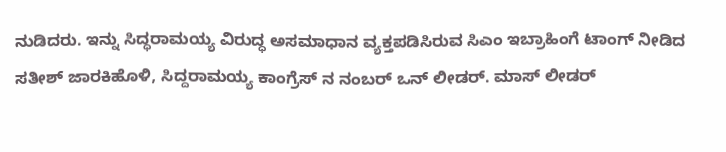ನುಡಿದರು. ಇನ್ನು ಸಿದ್ಧರಾಮಯ್ಯ ವಿರುದ್ಧ ಅಸಮಾಧಾನ ವ್ಯಕ್ತಪಡಿಸಿರುವ ಸಿಎಂ ಇಬ್ರಾಹಿಂಗೆ ಟಾಂಗ್ ನೀಡಿದ ಸತೀಶ್ ಜಾರಕಿಹೊಳಿ, ಸಿದ್ದರಾಮಯ್ಯ ಕಾಂಗ್ರೆಸ್ ನ ನಂಬರ್ ಒನ್ ಲೀಡರ್. ಮಾಸ್ ಲೀಡರ್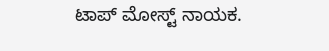ಟಾಪ್ ಮೋಸ್ಟ್ ನಾಯಕ.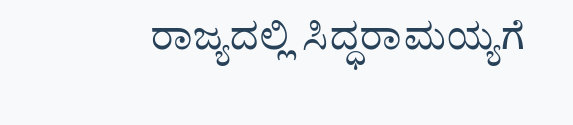ರಾಜ್ಯದಲ್ಲಿ ಸಿದ್ಧರಾಮಯ್ಯಗೆ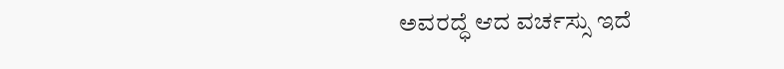ಅವರದ್ಧೆ ಆದ ವರ್ಚಸ್ಸು ಇದೆ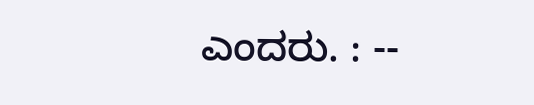ಎಂದರು. : --